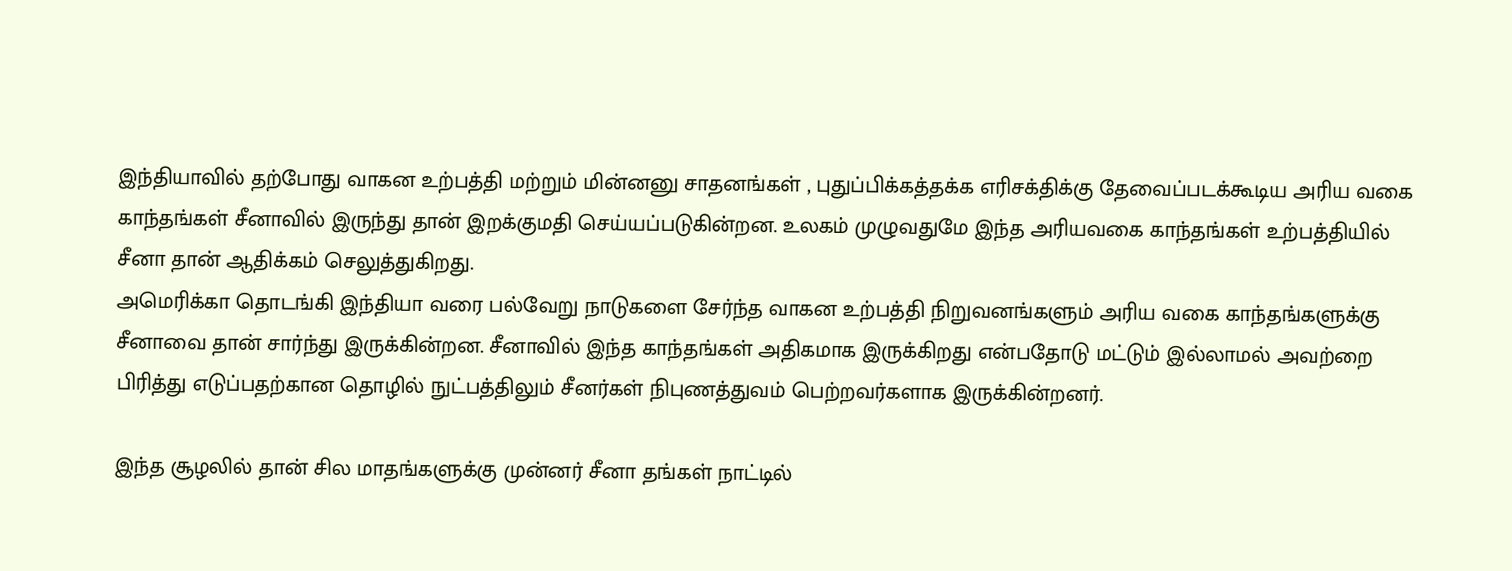இந்தியாவில் தற்போது வாகன உற்பத்தி மற்றும் மின்னனு சாதனங்கள் , புதுப்பிக்கத்தக்க எரிசக்திக்கு தேவைப்படக்கூடிய அரிய வகை காந்தங்கள் சீனாவில் இருந்து தான் இறக்குமதி செய்யப்படுகின்றன. உலகம் முழுவதுமே இந்த அரியவகை காந்தங்கள் உற்பத்தியில் சீனா தான் ஆதிக்கம் செலுத்துகிறது.
அமெரிக்கா தொடங்கி இந்தியா வரை பல்வேறு நாடுகளை சேர்ந்த வாகன உற்பத்தி நிறுவனங்களும் அரிய வகை காந்தங்களுக்கு சீனாவை தான் சார்ந்து இருக்கின்றன. சீனாவில் இந்த காந்தங்கள் அதிகமாக இருக்கிறது என்பதோடு மட்டும் இல்லாமல் அவற்றை பிரித்து எடுப்பதற்கான தொழில் நுட்பத்திலும் சீனர்கள் நிபுணத்துவம் பெற்றவர்களாக இருக்கின்றனர்.

இந்த சூழலில் தான் சில மாதங்களுக்கு முன்னர் சீனா தங்கள் நாட்டில்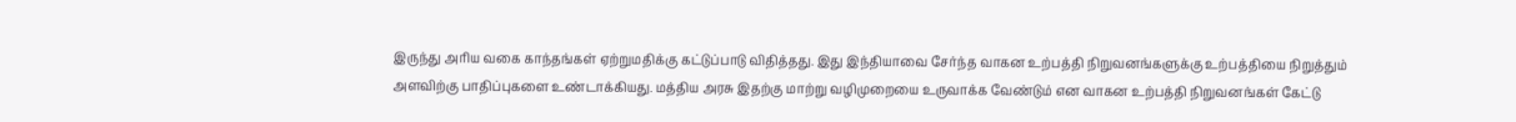இருந்து அரிய வகை காந்தங்கள் ஏற்றுமதிக்கு கட்டுப்பாடு விதித்தது. இது இந்தியாவை சேர்ந்த வாகன உற்பத்தி நிறுவனங்களுக்கு உற்பத்தியை நிறுத்தும் அளவிற்கு பாதிப்புகளை உண்டாக்கியது. மத்திய அரசு இதற்கு மாற்று வழிமுறையை உருவாக்க வேண்டும் என வாகன உற்பத்தி நிறுவனங்கள் கேட்டு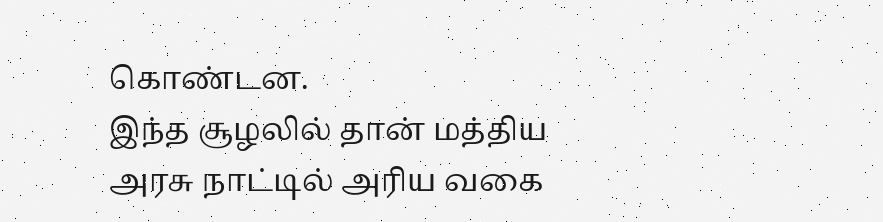கொண்டன.
இந்த சூழலில் தான் மத்திய அரசு நாட்டில் அரிய வகை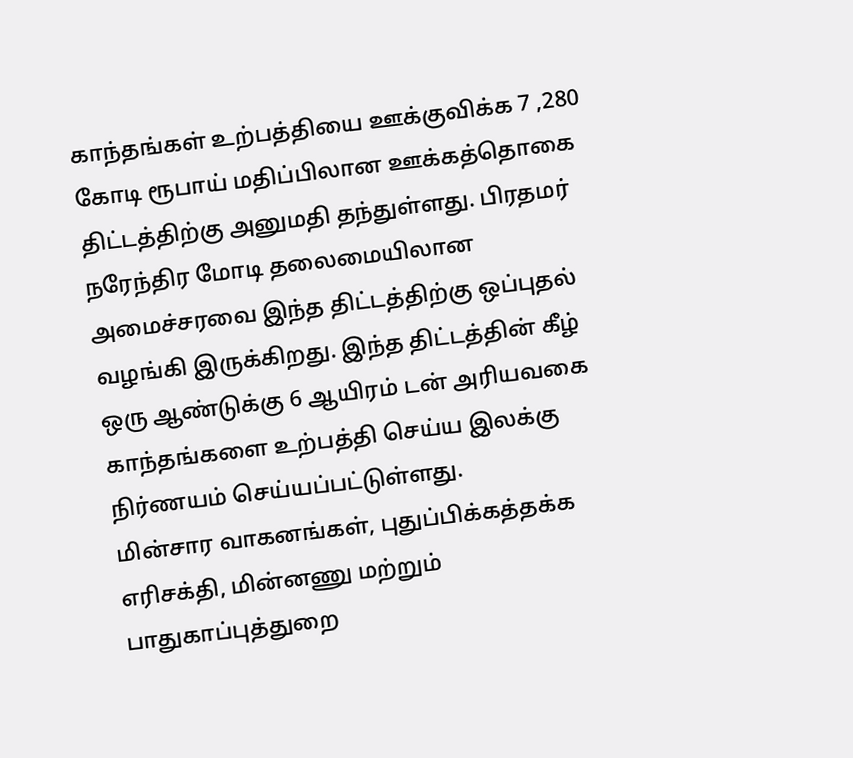காந்தங்கள் உற்பத்தியை ஊக்குவிக்க 7 ,280 கோடி ரூபாய் மதிப்பிலான ஊக்கத்தொகை திட்டத்திற்கு அனுமதி தந்துள்ளது. பிரதமர் நரேந்திர மோடி தலைமையிலான அமைச்சரவை இந்த திட்டத்திற்கு ஒப்புதல் வழங்கி இருக்கிறது. இந்த திட்டத்தின் கீழ் ஒரு ஆண்டுக்கு 6 ஆயிரம் டன் அரியவகை காந்தங்களை உற்பத்தி செய்ய இலக்கு நிர்ணயம் செய்யப்பட்டுள்ளது.
மின்சார வாகனங்கள், புதுப்பிக்கத்தக்க எரிசக்தி, மின்னணு மற்றும் பாதுகாப்புத்துறை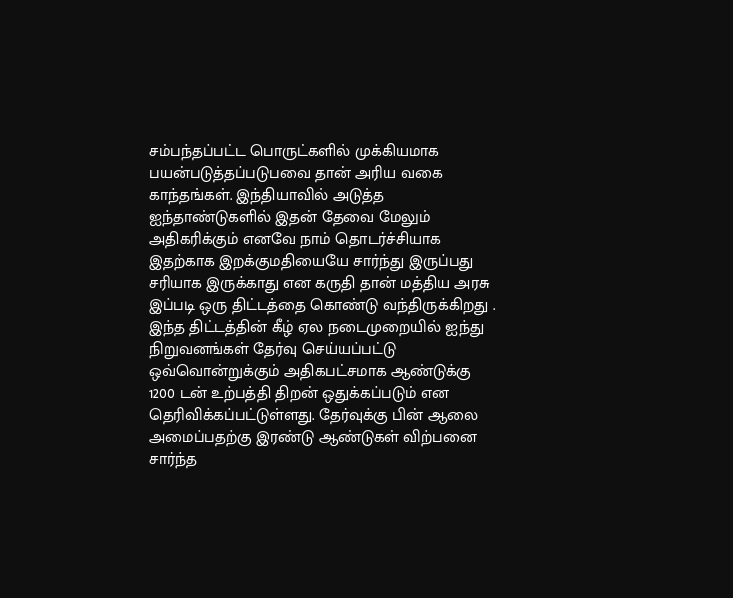சம்பந்தப்பட்ட பொருட்களில் முக்கியமாக பயன்படுத்தப்படுபவை தான் அரிய வகை காந்தங்கள். இந்தியாவில் அடுத்த ஐந்தாண்டுகளில் இதன் தேவை மேலும் அதிகரிக்கும் எனவே நாம் தொடர்ச்சியாக இதற்காக இறக்குமதியையே சார்ந்து இருப்பது சரியாக இருக்காது என கருதி தான் மத்திய அரசு இப்படி ஒரு திட்டத்தை கொண்டு வந்திருக்கிறது .
இந்த திட்டத்தின் கீழ் ஏல நடைமுறையில் ஐந்து நிறுவனங்கள் தேர்வு செய்யப்பட்டு ஒவ்வொன்றுக்கும் அதிகபட்சமாக ஆண்டுக்கு 1200 டன் உற்பத்தி திறன் ஒதுக்கப்படும் என தெரிவிக்கப்பட்டுள்ளது. தேர்வுக்கு பின் ஆலை அமைப்பதற்கு இரண்டு ஆண்டுகள் விற்பனை சார்ந்த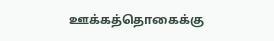ஊக்கத்தொகைக்கு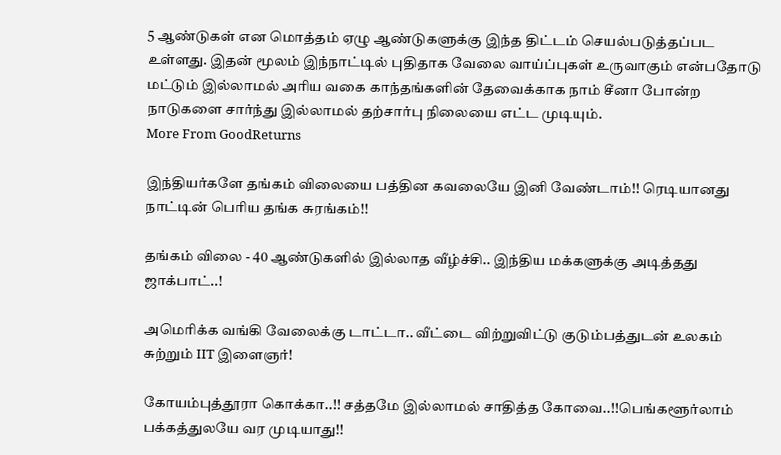5 ஆண்டுகள் என மொத்தம் ஏழு ஆண்டுகளுக்கு இந்த திட்டம் செயல்படுத்தப்பட உள்ளது. இதன் மூலம் இந்நாட்டில் புதிதாக வேலை வாய்ப்புகள் உருவாகும் என்பதோடு மட்டும் இல்லாமல் அரிய வகை காந்தங்களின் தேவைக்காக நாம் சீனா போன்ற நாடுகளை சார்ந்து இல்லாமல் தற்சார்பு நிலையை எட்ட முடியும்.
More From GoodReturns

இந்தியர்களே தங்கம் விலையை பத்தின கவலையே இனி வேண்டாம்!! ரெடியானது நாட்டின் பெரிய தங்க சுரங்கம்!!

தங்கம் விலை - 40 ஆண்டுகளில் இல்லாத வீழ்ச்சி.. இந்திய மக்களுக்கு அடித்தது ஜாக்பாட்..!

அமெரிக்க வங்கி வேலைக்கு டாட்டா.. வீட்டை விற்றுவிட்டு குடும்பத்துடன் உலகம் சுற்றும் IIT இளைஞர்!

கோயம்புத்தூரா கொக்கா..!! சத்தமே இல்லாமல் சாதித்த கோவை..!!பெங்களூர்லாம் பக்கத்துலயே வர முடியாது!!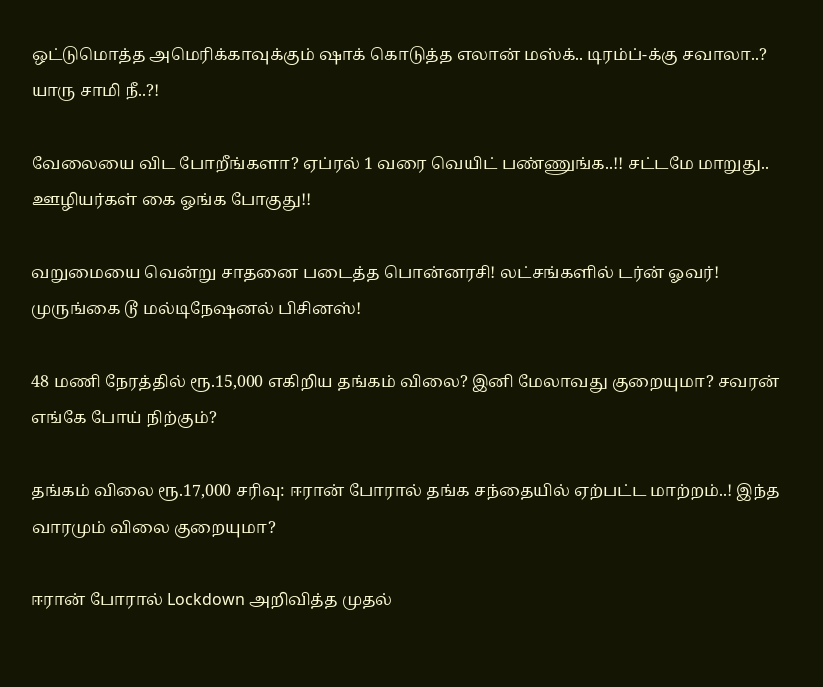ஒட்டுமொத்த அமெரிக்காவுக்கும் ஷாக் கொடுத்த எலான் மஸ்க்.. டிரம்ப்-க்கு சவாலா..? யாரு சாமி நீ..?!

வேலையை விட போறீங்களா? ஏப்ரல் 1 வரை வெயிட் பண்ணுங்க..!! சட்டமே மாறுது.. ஊழியர்கள் கை ஓங்க போகுது!!

வறுமையை வென்று சாதனை படைத்த பொன்னரசி! லட்சங்களில் டர்ன் ஓவர்! முருங்கை டூ மல்டிநேஷனல் பிசினஸ்!

48 மணி நேரத்தில் ரூ.15,000 எகிறிய தங்கம் விலை? இனி மேலாவது குறையுமா? சவரன் எங்கே போய் நிற்கும்?

தங்கம் விலை ரூ.17,000 சரிவு: ஈரான் போரால் தங்க சந்தையில் ஏற்பட்ட மாற்றம்..! இந்த வாரமும் விலை குறையுமா?

ஈரான் போரால் Lockdown அறிவித்த முதல்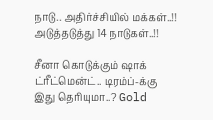நாடு.. அதிர்ச்சியில் மக்கள்..!! அடுத்தடுத்து 14 நாடுகள்..!!

சீனா கொடுக்கும் ஷாக் ட்ரீட்மென்ட்.. டிரம்ப்-க்கு இது தெரியுமா..? Gold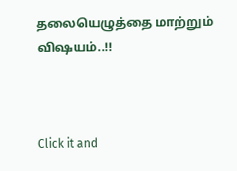தலையெழுத்தை மாற்றும் விஷயம்..!!



Click it and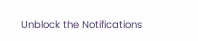Unblock the Notifications